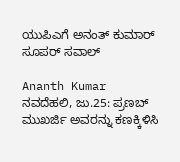ಯುಪಿಎಗೆ ಅನಂತ್ ಕುಮಾರ್ ಸೂಪರ್ ಸವಾಲ್

Ananth Kumar
ನವದೆಹಲಿ, ಜು.25: ಪ್ರಣಬ್ ಮುಖರ್ಜಿ ಅವರನ್ನು ಕಣಕ್ಕಿಳಿಸಿ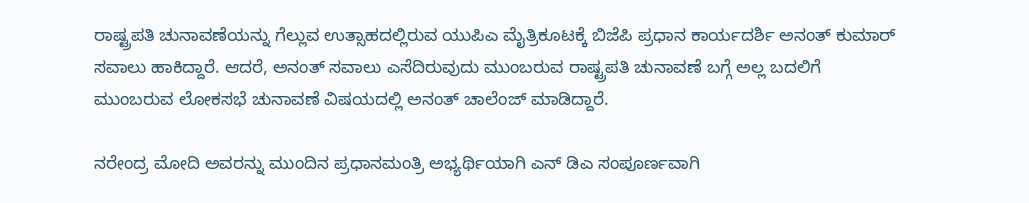ರಾಷ್ಟ್ರಪತಿ ಚುನಾವಣೆಯನ್ನು ಗೆಲ್ಲುವ ಉತ್ಸಾಹದಲ್ಲಿರುವ ಯುಪಿಎ ಮೈತ್ರಿಕೂಟಕ್ಕೆ ಬಿಜೆಪಿ ಪ್ರಧಾನ ಕಾರ್ಯದರ್ಶಿ ಅನಂತ್ ಕುಮಾರ್ ಸವಾಲು ಹಾಕಿದ್ದಾರೆ. ಆದರೆ, ಅನಂತ್ ಸವಾಲು ಎಸೆದಿರುವುದು ಮುಂಬರುವ ರಾಷ್ಟ್ರಪತಿ ಚುನಾವಣೆ ಬಗ್ಗೆ ಅಲ್ಲ ಬದಲಿಗೆ ಮುಂಬರುವ ಲೋಕಸಭೆ ಚುನಾವಣೆ ವಿಷಯದಲ್ಲಿ ಅನಂತ್ ಚಾಲೆಂಜ್ ಮಾಡಿದ್ದಾರೆ.

ನರೇಂದ್ರ ಮೋದಿ ಅವರನ್ನು ಮುಂದಿನ ಪ್ರಧಾನಮಂತ್ರಿ ಅಭ್ಯರ್ಥಿಯಾಗಿ ಎನ್ ಡಿಎ ಸಂಪೂರ್ಣವಾಗಿ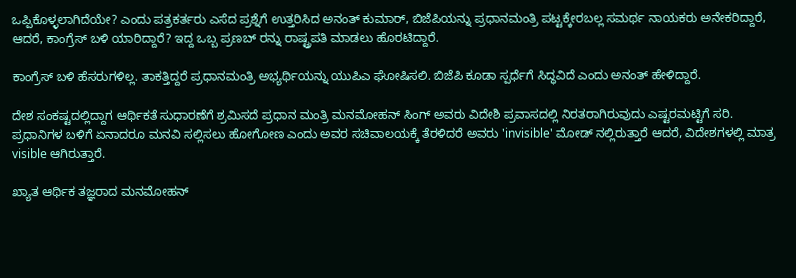ಒಪ್ಪಿಕೊಳ್ಳಲಾಗಿದೆಯೇ? ಎಂದು ಪತ್ರಕರ್ತರು ಎಸೆದ ಪ್ರಶ್ನೆಗೆ ಉತ್ತರಿಸಿದ ಅನಂತ್ ಕುಮಾರ್, ಬಿಜೆಪಿಯನ್ನು ಪ್ರಧಾನಮಂತ್ರಿ ಪಟ್ಟಕ್ಕೇರಬಲ್ಲ ಸಮರ್ಥ ನಾಯಕರು ಅನೇಕರಿದ್ದಾರೆ, ಆದರೆ, ಕಾಂಗ್ರೆಸ್ ಬಳಿ ಯಾರಿದ್ದಾರೆ? ಇದ್ದ ಒಬ್ಬ ಪ್ರಣಬ್ ರನ್ನು ರಾಷ್ಟ್ರಪತಿ ಮಾಡಲು ಹೊರಟಿದ್ದಾರೆ.

ಕಾಂಗ್ರೆಸ್ ಬಳಿ ಹೆಸರುಗಳಿಲ್ಲ. ತಾಕತ್ತಿದ್ದರೆ ಪ್ರಧಾನಮಂತ್ರಿ ಅಭ್ಯರ್ಥಿಯನ್ನು ಯುಪಿಎ ಘೋಷಿಸಲಿ. ಬಿಜೆಪಿ ಕೂಡಾ ಸ್ಪರ್ಧೆಗೆ ಸಿದ್ಧವಿದೆ ಎಂದು ಅನಂತ್ ಹೇಳಿದ್ದಾರೆ.

ದೇಶ ಸಂಕಷ್ಟದಲ್ಲಿದ್ದಾಗ ಆರ್ಥಿಕತೆ ಸುಧಾರಣೆಗೆ ಶ್ರಮಿಸದೆ ಪ್ರಧಾನ ಮಂತ್ರಿ ಮನಮೋಹನ್ ಸಿಂಗ್ ಅವರು ವಿದೇಶಿ ಪ್ರವಾಸದಲ್ಲಿ ನಿರತರಾಗಿರುವುದು ಎಷ್ಟರಮಟ್ಟಿಗೆ ಸರಿ. ಪ್ರಧಾನಿಗಳ ಬಳಿಗೆ ಏನಾದರೂ ಮನವಿ ಸಲ್ಲಿಸಲು ಹೋಗೋಣ ಎಂದು ಅವರ ಸಚಿವಾಲಯಕ್ಕೆ ತೆರಳಿದರೆ ಅವರು 'invisible' ಮೋಡ್ ನಲ್ಲಿರುತ್ತಾರೆ ಆದರೆ, ವಿದೇಶಗಳಲ್ಲಿ ಮಾತ್ರ visible ಆಗಿರುತ್ತಾರೆ.

ಖ್ಯಾತ ಆರ್ಥಿಕ ತಜ್ಞರಾದ ಮನಮೋಹನ್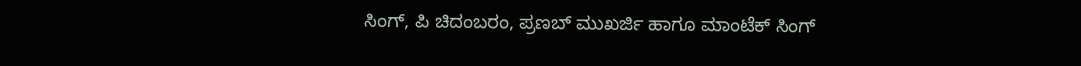ಸಿಂಗ್, ಪಿ ಚಿದಂಬರಂ, ಪ್ರಣಬ್ ಮುಖರ್ಜಿ ಹಾಗೂ ಮಾಂಟೆಕ್ ಸಿಂಗ್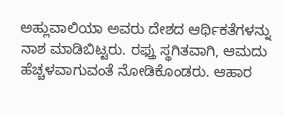ಅಹ್ಲುವಾಲಿಯಾ ಅವರು ದೇಶದ ಆರ್ಥಿಕತೆಗಳನ್ನು ನಾಶ ಮಾಡಿಬಿಟ್ಟರು. ರಫ್ತು ಸ್ಥಗಿತವಾಗಿ, ಆಮದು ಹೆಚ್ಚಳವಾಗುವಂತೆ ನೋಡಿಕೊಂಡರು. ಆಹಾರ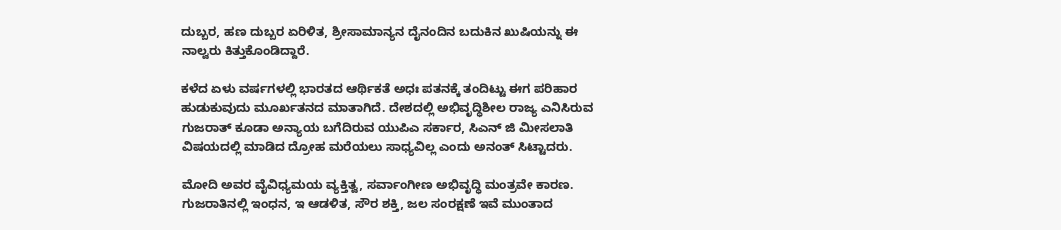ದುಬ್ಬರ, ಹಣ ದುಬ್ಬರ ಏರಿಳಿತ, ಶ್ರೀಸಾಮಾನ್ಯನ ದೈನಂದಿನ ಬದುಕಿನ ಖುಷಿಯನ್ನು ಈ ನಾಲ್ವರು ಕಿತ್ತುಕೊಂಡಿದ್ದಾರೆ.

ಕಳೆದ ಏಳು ವರ್ಷಗಳಲ್ಲಿ ಭಾರತದ ಆರ್ಥಿಕತೆ ಅಧಃ ಪತನಕ್ಕೆ ತಂದಿಟ್ಟು ಈಗ ಪರಿಹಾರ ಹುಡುಕುವುದು ಮೂರ್ಖತನದ ಮಾತಾಗಿದೆ. ದೇಶದಲ್ಲಿ ಅಭಿವೃದ್ಧಿಶೀಲ ರಾಜ್ಯ ಎನಿಸಿರುವ ಗುಜರಾತ್ ಕೂಡಾ ಅನ್ಯಾಯ ಬಗೆದಿರುವ ಯುಪಿಎ ಸರ್ಕಾರ, ಸಿಎನ್ ಜಿ ಮೀಸಲಾತಿ ವಿಷಯದಲ್ಲಿ ಮಾಡಿದ ದ್ರೋಹ ಮರೆಯಲು ಸಾಧ್ಯವಿಲ್ಲ ಎಂದು ಅನಂತ್ ಸಿಟ್ಟಾದರು.

ಮೋದಿ ಅವರ ವೈವಿಧ್ಯಮಯ ವ್ಯಕ್ತಿತ್ವ, ಸರ್ವಾಂಗೀಣ ಅಭಿವೃದ್ಧಿ ಮಂತ್ರವೇ ಕಾರಣ. ಗುಜರಾತಿನಲ್ಲಿ ಇಂಧನ, ಇ ಆಡಳಿತ, ಸೌರ ಶಕ್ತಿ, ಜಲ ಸಂರಕ್ಷಣೆ ಇವೆ ಮುಂತಾದ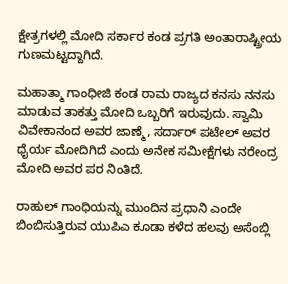ಕ್ಷೇತ್ರಗಳಲ್ಲಿ ಮೋದಿ ಸರ್ಕಾರ ಕಂಡ ಪ್ರಗತಿ ಅಂತಾರಾಷ್ಟ್ರೀಯ ಗುಣಮಟ್ಟದ್ದಾಗಿದೆ.

ಮಹಾತ್ಮಾ ಗಾಂಧೀಜಿ ಕಂಡ ರಾಮ ರಾಜ್ಯದ ಕನಸು ನನಸು ಮಾಡುವ ತಾಕತ್ತು ಮೋದಿ ಒಬ್ಬರಿಗೆ ಇರುವುದು. ಸ್ವಾಮಿ ವಿವೇಕಾನಂದ ಅವರ ಜಾಣ್ಮೆ, ಸರ್ದಾರ್ ಪಟೇಲ್ ಅವರ ಧೈರ್ಯ ಮೋದಿಗಿದೆ ಎಂದು ಅನೇಕ ಸಮೀಕ್ಷೆಗಳು ನರೇಂದ್ರ ಮೋದಿ ಅವರ ಪರ ನಿಂತಿದೆ.

ರಾಹುಲ್ ಗಾಂಧಿಯನ್ನು ಮುಂದಿನ ಪ್ರಧಾನಿ ಎಂದೇ ಬಿಂಬಿಸುತ್ತಿರುವ ಯುಪಿಎ ಕೂಡಾ ಕಳೆದ ಹಲವು ಅಸೆಂಬ್ಲಿ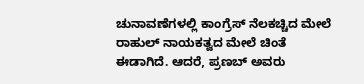ಚುನಾವಣೆಗಳಲ್ಲಿ ಕಾಂಗ್ರೆಸ್ ನೆಲಕಚ್ಚಿದ ಮೇಲೆ ರಾಹುಲ್ ನಾಯಕತ್ವದ ಮೇಲೆ ಚಿಂತೆ ಈಡಾಗಿದೆ. ಆದರೆ, ಪ್ರಣಬ್ ಅವರು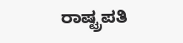ರಾಷ್ಟ್ರಪತಿ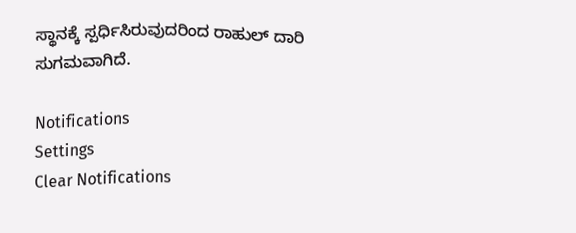ಸ್ಥಾನಕ್ಕೆ ಸ್ಪರ್ಧಿಸಿರುವುದರಿಂದ ರಾಹುಲ್ ದಾರಿ ಸುಗಮವಾಗಿದೆ.

Notifications
Settings
Clear Notifications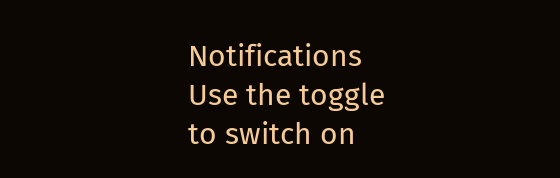Notifications
Use the toggle to switch on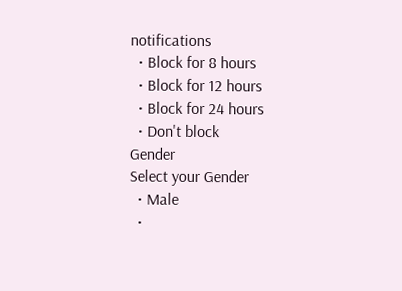notifications
  • Block for 8 hours
  • Block for 12 hours
  • Block for 24 hours
  • Don't block
Gender
Select your Gender
  • Male
  •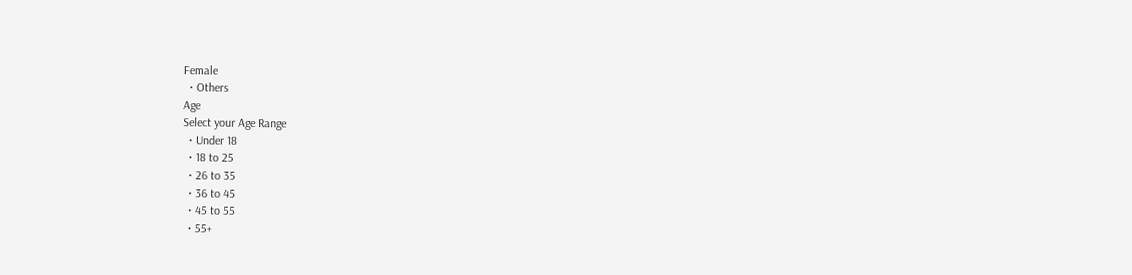Female
  • Others
Age
Select your Age Range
  • Under 18
  • 18 to 25
  • 26 to 35
  • 36 to 45
  • 45 to 55
  • 55+